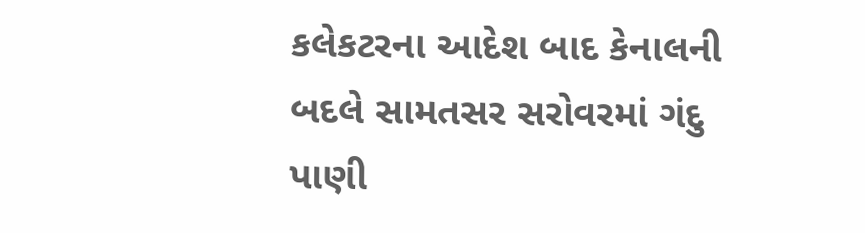કલેકટરના આદેશ બાદ કેનાલની બદલે સામતસર સરોવરમાં ગંદુ પાણી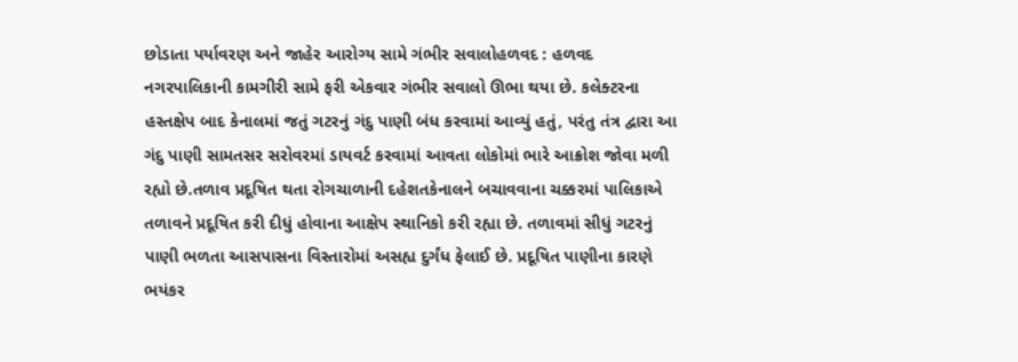છોડાતા પર્યાવરણ અને જાહેર આરોગ્ય સામે ગંભીર સવાલોહળવદ : હળવદ નગરપાલિકાની કામગીરી સામે ફરી એકવાર ગંભીર સવાલો ઊભા થયા છે. કલેક્ટરના હસ્તક્ષેપ બાદ કેનાલમાં જતું ગટરનું ગંદુ પાણી બંધ કરવામાં આવ્યું હતું, પરંતુ તંત્ર દ્વારા આ ગંદુ પાણી સામતસર સરોવરમાં ડાયવર્ટ કરવામાં આવતા લોકોમાં ભારે આક્રોશ જોવા મળી રહ્યો છે.તળાવ પ્રદૂષિત થતા રોગચાળાની દહેશતકેનાલને બચાવવાના ચક્કરમાં પાલિકાએ તળાવને પ્રદૂષિત કરી દીધું હોવાના આક્ષેપ સ્થાનિકો કરી રહ્યા છે. તળાવમાં સીધું ગટરનું પાણી ભળતા આસપાસના વિસ્તારોમાં અસહ્ય દુર્ગંધ ફેલાઈ છે. પ્રદૂષિત પાણીના કારણે ભયંકર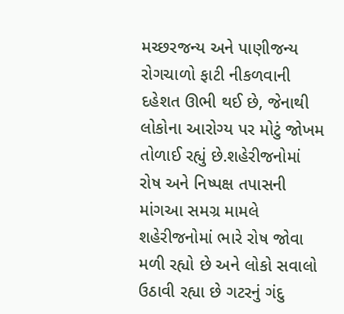મચ્છરજન્ય અને પાણીજન્ય રોગચાળો ફાટી નીકળવાની દહેશત ઊભી થઈ છે, જેનાથી લોકોના આરોગ્ય પર મોટું જોખમ તોળાઈ રહ્યું છે.શહેરીજનોમાં રોષ અને નિષ્પક્ષ તપાસની માંગઆ સમગ્ર મામલે શહેરીજનોમાં ભારે રોષ જોવા મળી રહ્યો છે અને લોકો સવાલો ઉઠાવી રહ્યા છે ગટરનું ગંદુ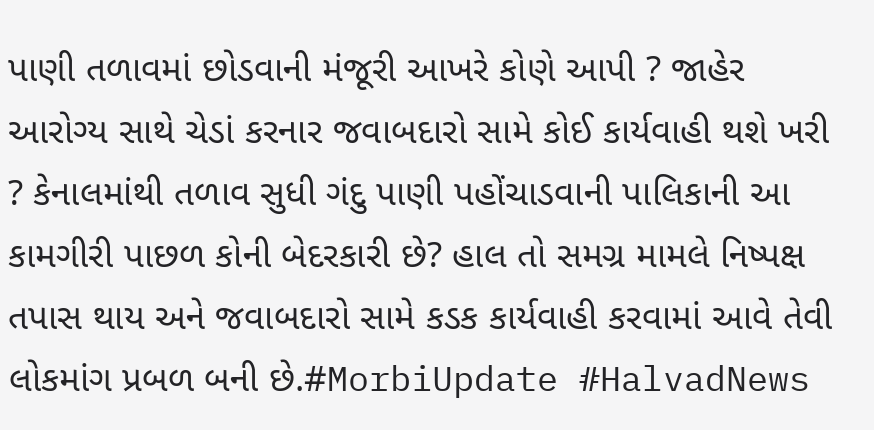પાણી તળાવમાં છોડવાની મંજૂરી આખરે કોણે આપી ? જાહેર આરોગ્ય સાથે ચેડાં કરનાર જવાબદારો સામે કોઈ કાર્યવાહી થશે ખરી ? કેનાલમાંથી તળાવ સુધી ગંદુ પાણી પહોંચાડવાની પાલિકાની આ કામગીરી પાછળ કોની બેદરકારી છે? હાલ તો સમગ્ર મામલે નિષ્પક્ષ તપાસ થાય અને જવાબદારો સામે કડક કાર્યવાહી કરવામાં આવે તેવી લોકમાંગ પ્રબળ બની છે.#MorbiUpdate #HalvadNews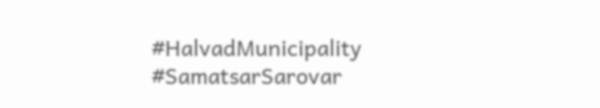#HalvadMunicipality #SamatsarSarovar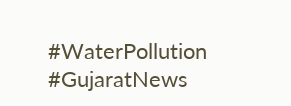#WaterPollution #GujaratNews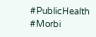#PublicHealth #Morbi